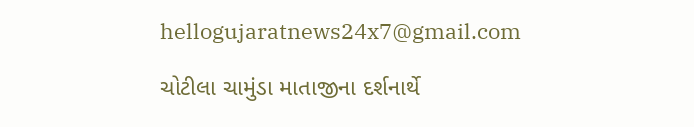hellogujaratnews24x7@gmail.com

ચોટીલા ચામુંડા માતાજીના દર્શનાર્થે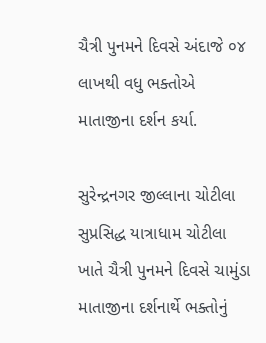ચૈત્રી પુનમને દિવસે અંદાજે ૦૪ લાખથી વધુ ભક્તોએ માતાજીના દર્શન કર્યા.

સુરેન્દ્રનગર જીલ્લાના ચોટીલા સુપ્રસિદ્ધ યાત્રાધામ ચોટીલા ખાતે ચૈત્રી પુનમને દિવસે ચામુંડા માતાજીના દર્શનાર્થે ભક્તોનું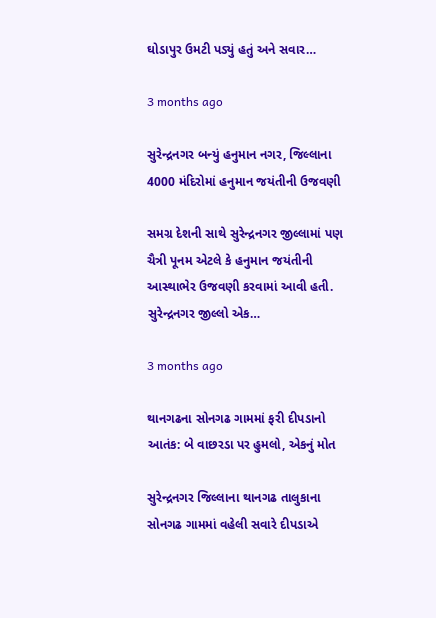ઘોડાપુર ઉમટી પડ્યું હતું અને સવાર…

3 months ago

સુરેન્દ્રનગર બન્યું હનુમાન નગર, જિલ્લાના 4000 મંદિરોમાં હનુમાન જયંતીની ઉજવણી

સમગ્ર દેશની સાથે સુરેન્દ્રનગર જીલ્લામાં પણ ચૈત્રી પૂનમ એટલે કે હનુમાન જયંતીની આસ્થાભેર ઉજવણી કરવામાં આવી હતી. સુરેન્દ્રનગર જીલ્લો એક…

3 months ago

થાનગઢના સોનગઢ ગામમાં ફરી દીપડાનો આતંક: બે વાછરડા પર હુમલો, એકનું મોત

સુરેન્દ્રનગર જિલ્લાના થાનગઢ તાલુકાના સોનગઢ ગામમાં વહેલી સવારે દીપડાએ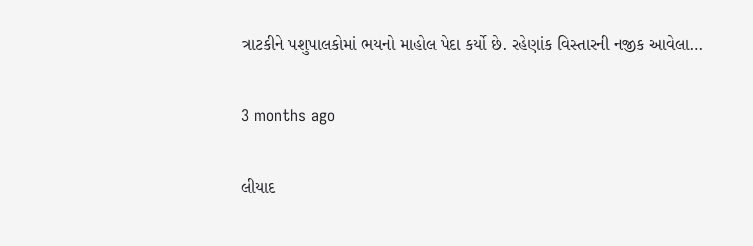ત્રાટકીને પશુપાલકોમાં ભયનો માહોલ પેદા કર્યો છે. રહેણાંક વિસ્તારની નજીક આવેલા…

3 months ago

લીયાદ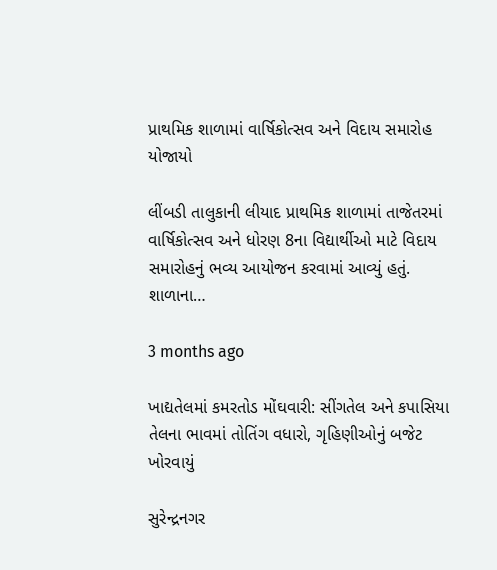પ્રાથમિક શાળામાં વાર્ષિકોત્સવ અને વિદાય સમારોહ યોજાયો

લીંબડી તાલુકાની લીયાદ પ્રાથમિક શાળામાં તાજેતરમાં વાર્ષિકોત્સવ અને ધોરણ 8ના વિદ્યાર્થીઓ માટે વિદાય સમારોહનું ભવ્ય આયોજન કરવામાં આવ્યું હતું. શાળાના…

3 months ago

ખાદ્યતેલમાં કમરતોડ મોંઘવારી: સીંગતેલ અને કપાસિયા તેલના ભાવમાં તોતિંગ વધારો, ગૃહિણીઓનું બજેટ ખોરવાયું

સુરેન્દ્રનગર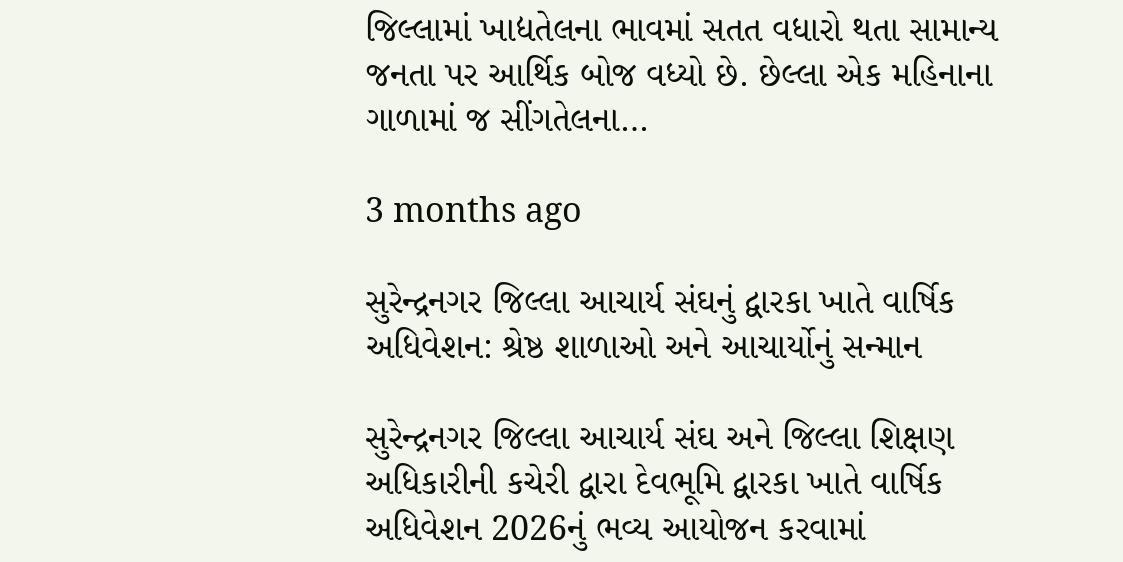જિલ્લામાં ખાદ્યતેલના ભાવમાં સતત વધારો થતા સામાન્ય જનતા પર આર્થિક બોજ વધ્યો છે. છેલ્લા એક મહિનાના ગાળામાં જ સીંગતેલના…

3 months ago

સુરેન્દ્રનગર જિલ્લા આચાર્ય સંઘનું દ્વારકા ખાતે વાર્ષિક અધિવેશન: શ્રેષ્ઠ શાળાઓ અને આચાર્યોનું સન્માન

સુરેન્દ્રનગર જિલ્લા આચાર્ય સંઘ અને જિલ્લા શિક્ષણ અધિકારીની કચેરી દ્વારા દેવભૂમિ દ્વારકા ખાતે વાર્ષિક અધિવેશન 2026નું ભવ્ય આયોજન કરવામાં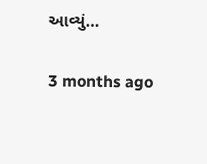આવ્યું…

3 months ago